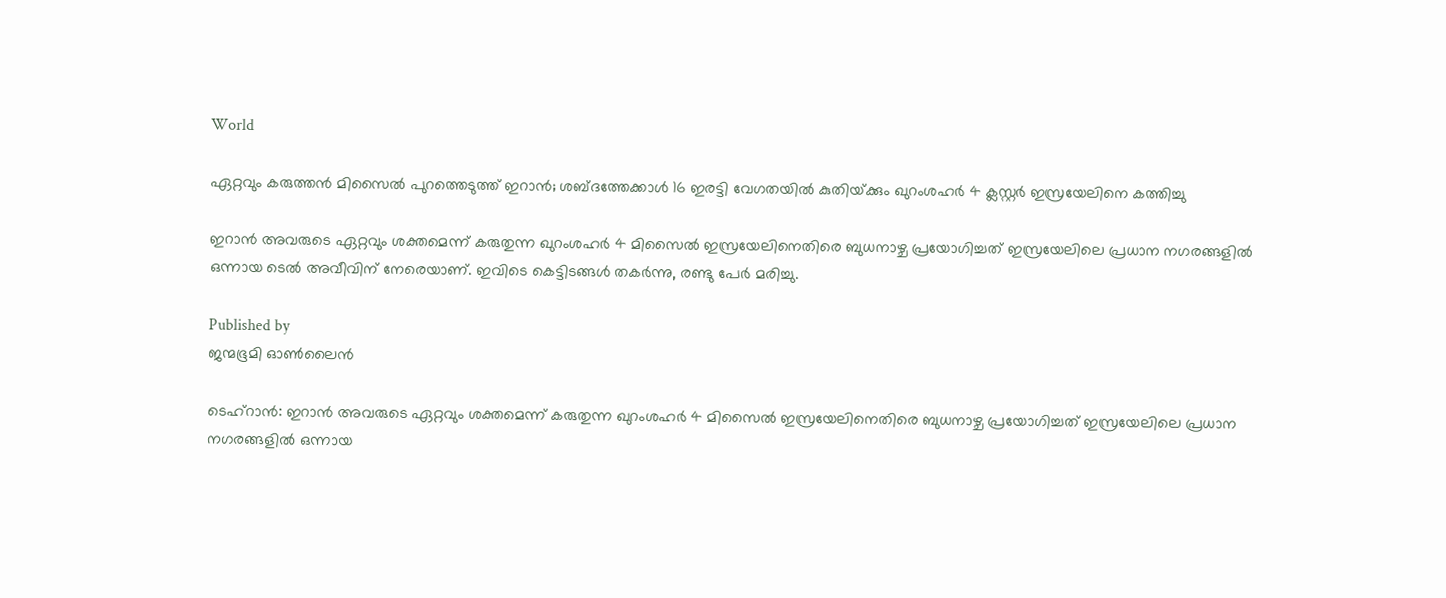World

ഏറ്റവും കരുത്തന്‍ മിസൈല്‍ പുറത്തെടുത്ത് ഇറാന്‍; ശബ്ദത്തേക്കാള്‍ 16 ഇരട്ടി വേഗതയില്‍ കുതിയ്‌ക്കും ഖുറംശഹര്‍ 4 ക്ലസ്റ്റര്‍ ഇസ്രയേലിനെ കത്തിച്ചു

ഇറാന്‍ അവരുടെ ഏറ്റവും ശക്തമെന്ന് കരുതുന്ന ഖുറംശഹര്‍ 4 മിസൈല്‍ ഇസ്രയേലിനെതിരെ ബുധനാഴ്ച പ്രയോഗിച്ചത് ഇസ്രയേലിലെ പ്രധാന നഗരങ്ങളില്‍ ഒന്നായ ടെല്‍ അവീവിന് നേരെയാണ്. ഇവിടെ കെട്ടിടങ്ങള്‍ തകര്‍ന്നു, രണ്ടു പേര്‍ മരിച്ചു.

Published by
ജന്മഭൂമി ഓണ്‍ലൈന്‍

ടെഹ്റാന്‍: ഇറാന്‍ അവരുടെ ഏറ്റവും ശക്തമെന്ന് കരുതുന്ന ഖുറംശഹര്‍ 4 മിസൈല്‍ ഇസ്രയേലിനെതിരെ ബുധനാഴ്ച പ്രയോഗിച്ചത് ഇസ്രയേലിലെ പ്രധാന നഗരങ്ങളില്‍ ഒന്നായ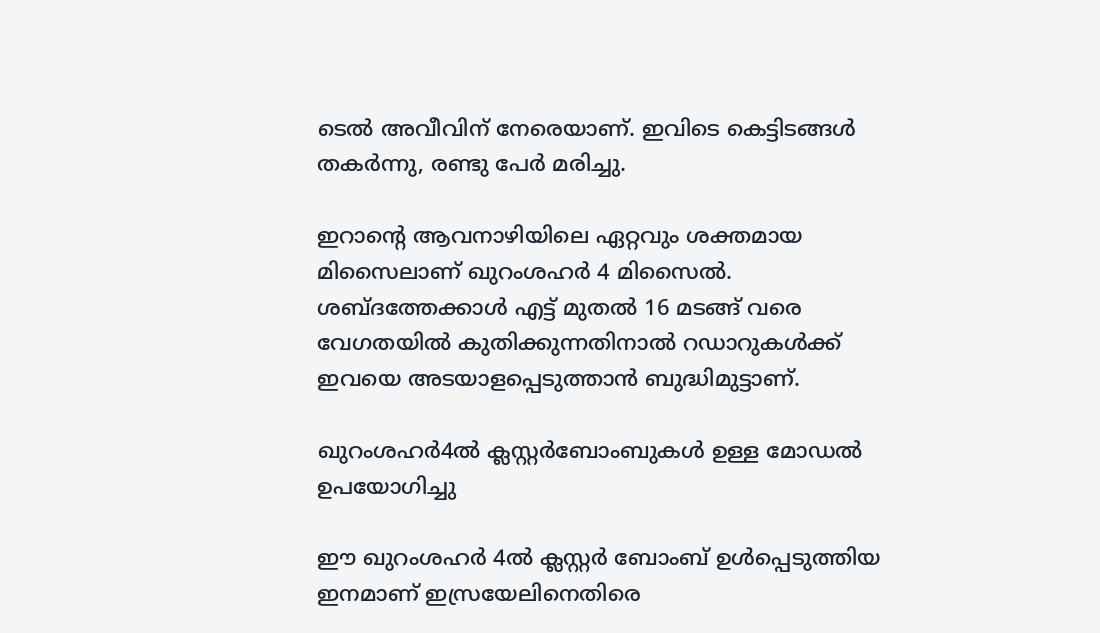ടെല്‍ അവീവിന് നേരെയാണ്. ഇവിടെ കെട്ടിടങ്ങള്‍ തകര്‍ന്നു, രണ്ടു പേര്‍ മരിച്ചു.

ഇറാന്റെ ആവനാഴിയിലെ ഏറ്റവും ശക്തമായ മിസൈലാണ് ഖുറംശഹര്‍ 4 മിസൈല്‍. ശബ്ദത്തേക്കാള്‍ എട്ട് മുതല്‍ 16 മടങ്ങ് വരെ വേഗതയില്‍ കുതിക്കുന്നതിനാല്‍ റഡാറുകള്‍ക്ക് ഇവയെ അടയാളപ്പെടുത്താന്‍ ബുദ്ധിമുട്ടാണ്.

ഖുറംശഹര്‍4ല്‍ ക്ലസ്റ്റര്‍ബോംബുകള്‍ ഉള്ള മോഡല്‍ ഉപയോഗിച്ചു

ഈ ഖുറംശഹര്‍ 4ല്‍ ക്ലസ്റ്റര്‍ ബോംബ് ഉള്‍പ്പെടുത്തിയ ഇനമാണ് ഇസ്രയേലിനെതിരെ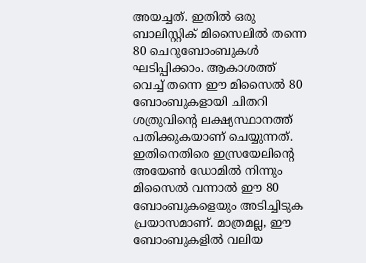അയച്ചത്. ഇതില്‍ ഒരു ബാലിസ്റ്റിക് മിസൈലില്‍ തന്നെ 80 ചെറുബോംബുകള്‍ ഘടിപ്പിക്കാം. ആകാശത്ത് വെച്ച് തന്നെ ഈ മിസൈല്‍ 80 ബോംബുകളായി ചിതറി ശത്രുവിന്റെ ലക്ഷ്യസ്ഥാനത്ത് പതിക്കുകയാണ് ചെയ്യുന്നത്. ഇതിനെതിരെ ഇസ്രയേലിന്റെ അയേണ്‍ ഡോമില്‍ നിന്നും മിസൈല്‍ വന്നാല്‍ ഈ 80 ബോംബുകളെയും അടിച്ചിടുക പ്രയാസമാണ്. മാത്രമല്ല, ഈ ബോംബുകളില്‍ വലിയ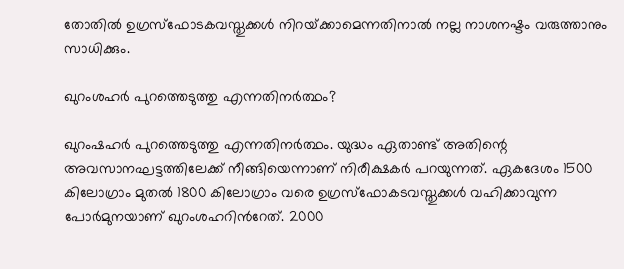തോതില്‍ ഉഗ്രസ്ഫോടകവസ്തുക്കള്‍ നിറയ്‌ക്കാമെന്നതിനാല്‍ നല്ല നാശനഷ്ടം വരുത്താനും സാധിക്കും.

ഖുറംശഹര്‍ പുറത്തെടുത്തു എന്നതിനര്‍ത്ഥം?

ഖുറംഷഹര്‍ പുറത്തെടുത്തു എന്നതിനര്‍ത്ഥം. യുദ്ധം ഏതാണ്ട് അതിന്റെ അവസാനഘട്ടത്തിലേക്ക് നീങ്ങിയെന്നാണ് നിരീക്ഷകര്‍ പറയുന്നത്. ഏകദേശം 1500 കിലോഗ്രാം മുതല്‍ 1800 കിലോഗ്രാം വരെ ഉഗ്രസ്ഫോകടവസ്തുക്കള്‍ വഹിക്കാവുന്ന പോര്‍മുനയാണ് ഖുറംശഹറിന്‍റേത്. 2000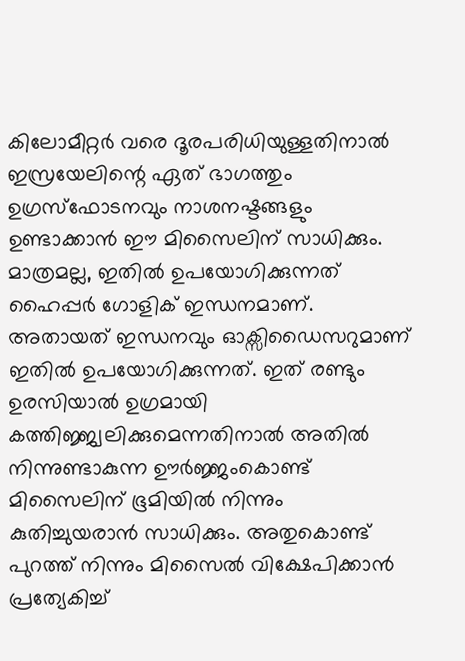കിലോമീറ്റ‍ര്‍ വരെ ദൂരപരിധിയുള്ളതിനാല്‍ ഇസ്രയേലിന്റെ ഏത് ഭാഗത്തും ഉഗ്രസ്ഫോടനവും നാശനഷ്ടങ്ങളും ഉണ്ടാക്കാന്‍ ഈ മിസൈലിന് സാധിക്കും. മാത്രമല്ല, ഇതില്‍ ഉപയോഗിക്കുന്നത് ഹൈപ്പര്‍ ഗോളിക് ഇന്ധനമാണ്. അതായത് ഇന്ധനവും ഓക്സിഡൈസറുമാണ് ഇതില്‍ ഉപയോഗിക്കുന്നത്. ഇത് രണ്ടും ഉരസിയാല്‍ ഉഗ്രമായി കത്തിജ്ജ്വലിക്കുമെന്നതിനാല്‍ അതില്‍ നിന്നുണ്ടാകുന്ന ഊര്‍ജ്ജംകൊണ്ട് മിസൈലിന് ഭൂമിയില്‍ നിന്നും കുതിച്ചുയരാന്‍ സാധിക്കും. അതുകൊണ്ട് പുറത്ത് നിന്നും മിസൈല്‍ വിക്ഷേപിക്കാന്‍ പ്രത്യേകിച്ച്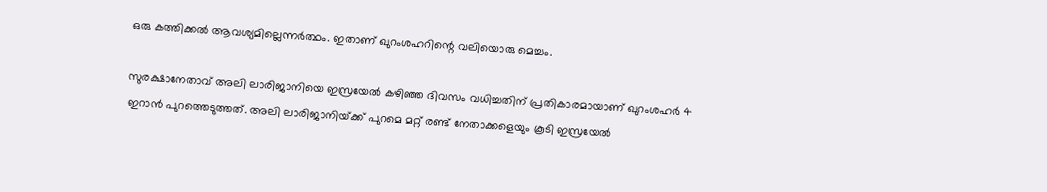ഒരു കത്തിക്കല്‍ ആവശ്യമില്ലെന്നര്‍ത്ഥം. ഇതാണ് ഖുറംശഹറിന്റെ വലിയൊരു മെച്ചം.

സുരക്ഷാനേതാവ് അലി ലാരിജാനിയെ ഇസ്രയേല്‍ കഴിഞ്ഞ ദിവസം വധിച്ചതിന് പ്രതികാരമായാണ് ഖുറംശഹര്‍ 4 ഇറാന്‍ പുറത്തെടുത്തത്. അലി ലാരിജാനിയ്‌ക്ക് പുറമെ മറ്റ് രണ്ട് നേതാക്കളെയും കൂടി ഇസ്രയേല്‍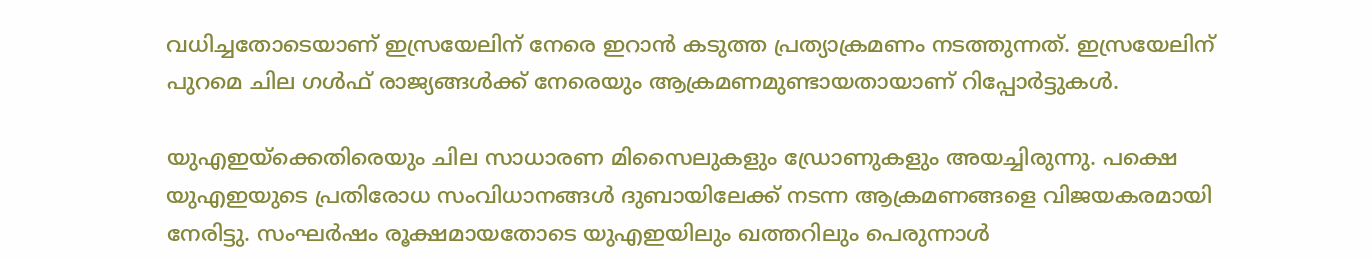വധിച്ചതോടെയാണ് ഇസ്രയേലിന് നേരെ ഇറാൻ കടുത്ത പ്രത്യാക്രമണം നടത്തുന്നത്. ഇസ്രയേലിന് പുറമെ ചില ഗൾഫ് രാജ്യങ്ങൾക്ക് നേരെയും ആക്രമണമുണ്ടായതായാണ് റിപ്പോർട്ടുകൾ.

യുഎഇയ്‌ക്കെതിരെയും ചില സാധാരണ മിസൈലുകളും ഡ്രോണുകളും അയച്ചിരുന്നു. പക്ഷെ യുഎഇയുടെ പ്രതിരോധ സംവിധാനങ്ങൾ ദുബായിലേക്ക് നടന്ന ആക്രമണങ്ങളെ വിജയകരമായി നേരിട്ടു. സംഘർഷം രൂക്ഷമായതോടെ യുഎഇയിലും ഖത്തറിലും പെരുന്നാൾ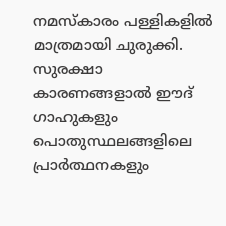നമസ്കാരം പള്ളികളിൽ മാത്രമായി ചുരുക്കി. സുരക്ഷാ കാരണങ്ങളാൽ ഈദ് ഗാഹുകളും പൊതുസ്ഥലങ്ങളിലെ പ്രാർത്ഥനകളും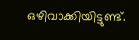ഒഴിവാക്കിയിട്ടുണ്ട്.